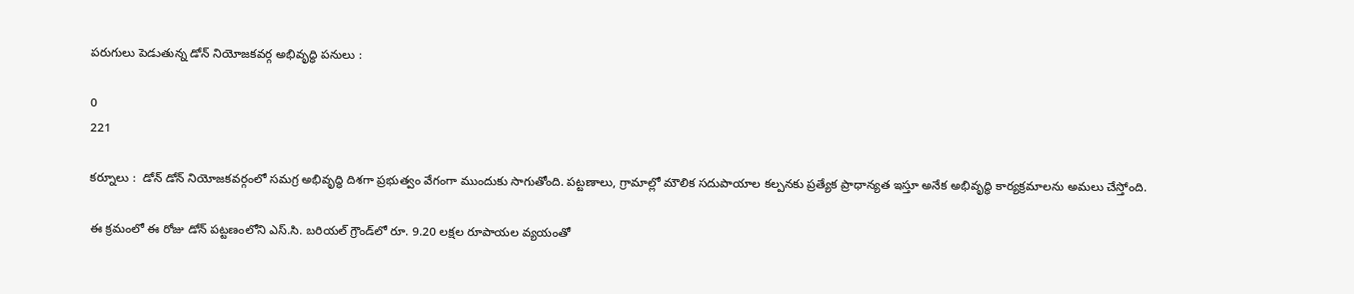పరుగులు పెడుతున్న డోన్ నియోజకవర్గ అభివృద్ధి పనులు :

0
221

కర్నూలు :  డోన్ డోన్ నియోజకవర్గంలో సమగ్ర అభివృద్ధి దిశగా ప్రభుత్వం వేగంగా ముందుకు సాగుతోంది. పట్టణాలు, గ్రామాల్లో మౌలిక సదుపాయాల కల్పనకు ప్రత్యేక ప్రాధాన్యత ఇస్తూ అనేక అభివృద్ధి కార్యక్రమాలను అమలు చేస్తోంది.

ఈ క్రమంలో ఈ రోజు డోన్ పట్టణంలోని ఎస్.సి. బరియల్ గ్రౌండ్‌లో రూ. 9.20 లక్షల రూపాయల వ్యయంతో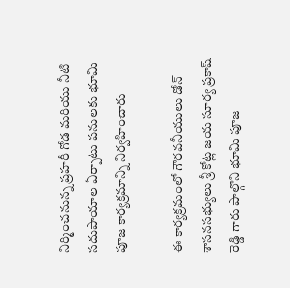నిర్మించనున్న ప్రహరీ గోడ మరియు నీటి సదుపాయాల ఏర్పాటు పనులకు భూమి పూజ కార్యక్రమాన్ని నిర్వహించారు

ఈ కార్యక్రమంలో గౌరవనీయులు డోన్ శాసనసభ్యులు శ్రీ కోట్ల జయ సూర్య ప్రకాష్ రెడ్డి గారు పాల్గొని భూమి పూజ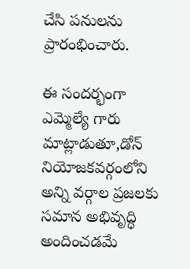చేసి పనులను ప్రారంభించారు.

ఈ సందర్భంగా ఎమ్మెల్యే గారు మాట్లాడుతూ,డోన్ నియోజకవర్గంలోని అన్ని వర్గాల ప్రజలకు సమాన అభివృద్ధి అందించడమే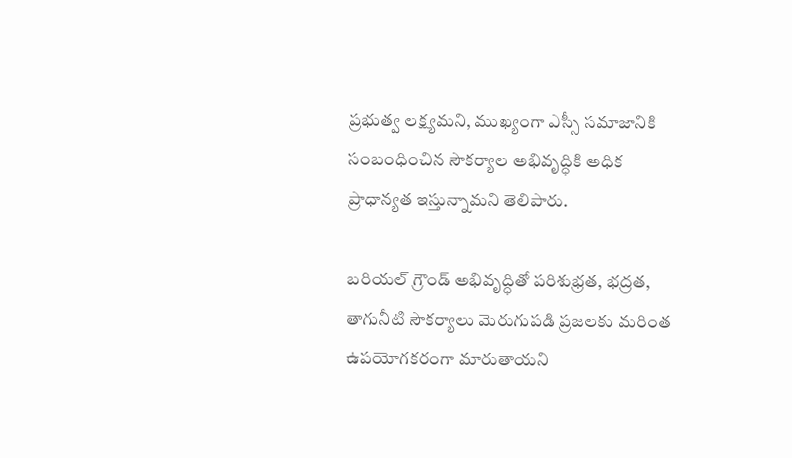ప్రభుత్వ లక్ష్యమని, ముఖ్యంగా ఎస్సీ సమాజానికి సంబంధించిన సౌకర్యాల అభివృద్ధికి అధిక ప్రాధాన్యత ఇస్తున్నామని తెలిపారు.

బరియల్ గ్రౌండ్ అభివృద్ధితో పరిశుభ్రత, భద్రత, తాగునీటి సౌకర్యాలు మెరుగుపడి ప్రజలకు మరింత ఉపయోగకరంగా మారుతాయని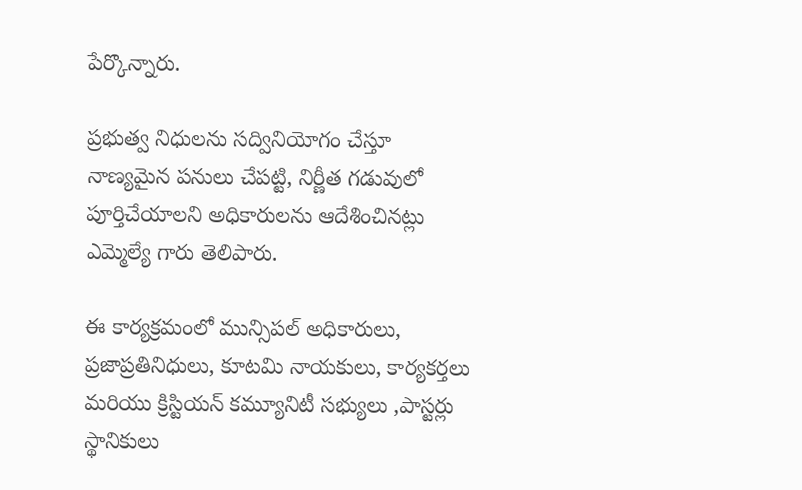పేర్కొన్నారు.

ప్రభుత్వ నిధులను సద్వినియోగం చేస్తూ నాణ్యమైన పనులు చేపట్టి, నిర్ణీత గడువులో పూర్తిచేయాలని అధికారులను ఆదేశించినట్లు ఎమ్మెల్యే గారు తెలిపారు.

ఈ కార్యక్రమంలో మున్సిపల్ అధికారులు, ప్రజాప్రతినిధులు, కూటమి నాయకులు, కార్యకర్తలు మరియు క్రిస్టియన్ కమ్యూనిటీ సభ్యులు ,పాస్టర్లు స్థానికులు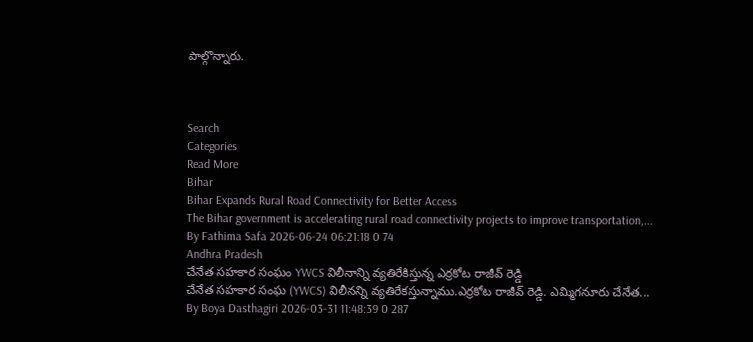పాల్గొన్నారు.



Search
Categories
Read More
Bihar
Bihar Expands Rural Road Connectivity for Better Access
The Bihar government is accelerating rural road connectivity projects to improve transportation,...
By Fathima Safa 2026-06-24 06:21:18 0 74
Andhra Pradesh
చేనేత సహకార సంఘం YWCS విలీనాన్ని వ్యతిరేకిస్తున్న ఎర్రకోట రాజీవ్ రెడ్డి
చేనేత సహకార సంఘ (YWCS) విలీనన్ని వ్యతిరేకస్తున్నాము.ఎర్రకోట రాజీవ్ రెడ్డి. ఎమ్మిగనూరు చేనేత...
By Boya Dasthagiri 2026-03-31 11:48:39 0 287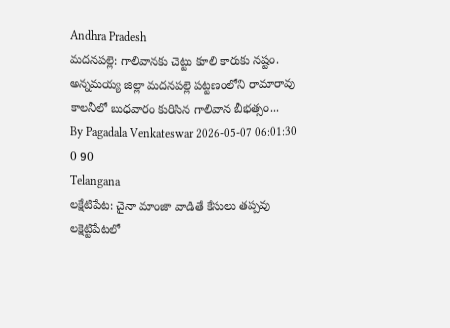Andhra Pradesh
మదనపల్లె: గాలివానకు చెట్టు కూలి కారుకు నష్టం.
అన్నమయ్య జిల్లా మదనపల్లె పట్టణంలోని రామారావు కాలనీలో బుధవారం కురిసిన గాలివాన బీభత్సం...
By Pagadala Venkateswar 2026-05-07 06:01:30 0 90
Telangana
లక్షేటిపేట: చైనా మాంజా వాడితే కేసులు తప్పవు
లక్షెట్టిపేటలో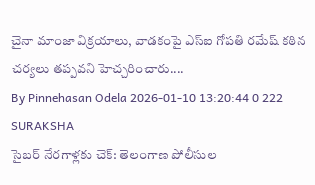చైనా మాంజా విక్రయాలు, వాడకంపై ఎస్ఐ గోపతి రమేష్ కఠిన చర్యలు తప్పవని హెచ్చరించారు....
By Pinnehasan Odela 2026-01-10 13:20:44 0 222
SURAKSHA
సైబర్ నేరగాళ్లకు చెక్: తెలంగాణ పోలీసుల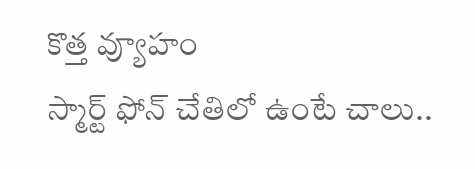కొత్త వ్యూహం
స్మార్ట్ ఫోన్ చేతిలో ఉంటే చాలు..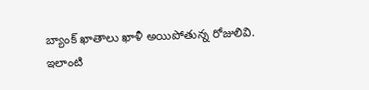బ్యాంక్ ఖాతాలు ఖాళీ అయిపోతున్న రోజులివి. ఇలాంటి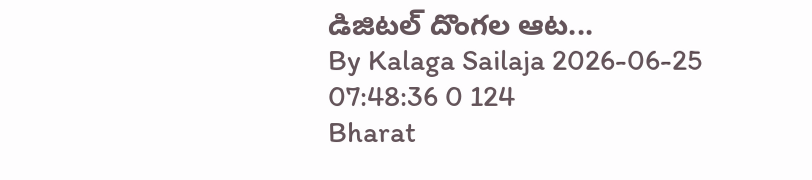డిజిటల్ దొంగల ఆట...
By Kalaga Sailaja 2026-06-25 07:48:36 0 124
Bharat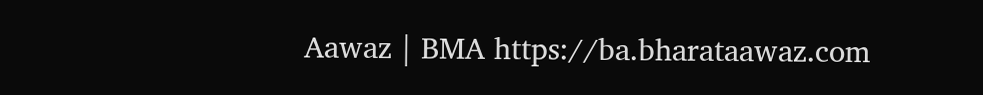Aawaz | BMA https://ba.bharataawaz.com